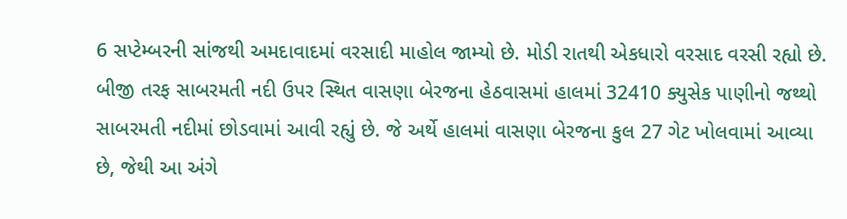6 સપ્ટેમ્બરની સાંજથી અમદાવાદમાં વરસાદી માહોલ જામ્યો છે. મોડી રાતથી એકધારો વરસાદ વરસી રહ્યો છે. બીજી તરફ સાબરમતી નદી ઉપર સ્થિત વાસણા બેરજના હેઠવાસમાં હાલમાં 32410 ક્યુસેક પાણીનો જથ્થો સાબરમતી નદીમાં છોડવામાં આવી રહ્યું છે. જે અર્થે હાલમાં વાસણા બેરજના કુલ 27 ગેટ ખોલવામાં આવ્યા છે, જેથી આ અંગે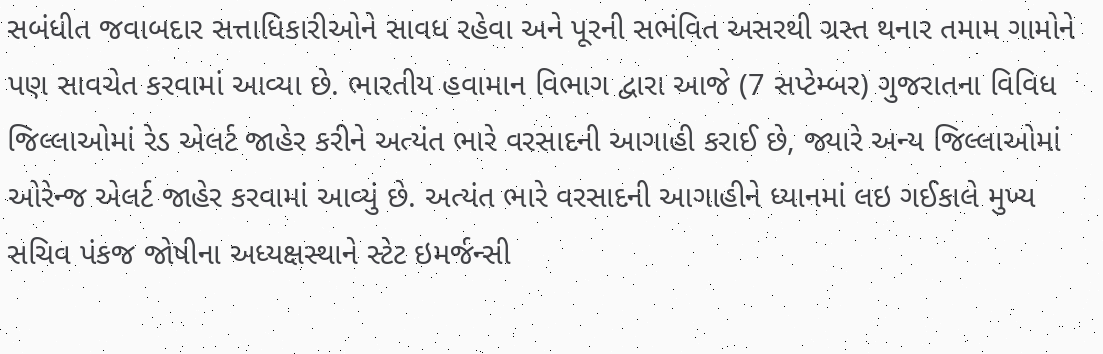સબંધીત જવાબદાર સત્તાધિકારીઓને સાવધ રહેવા અને પૂરની સભંવિત અસરથી ગ્રસ્ત થનાર તમામ ગામોને પણ સાવચેત કરવામાં આવ્યા છે. ભારતીય હવામાન વિભાગ દ્વારા આજે (7 સપ્ટેમ્બર) ગુજરાતના વિવિધ જિલ્લાઓમાં રેડ એલર્ટ જાહેર કરીને અત્યંત ભારે વરસાદની આગાહી કરાઈ છે, જ્યારે અન્ય જિલ્લાઓમાં ઓરેન્જ એલર્ટ જાહેર કરવામાં આવ્યું છે. અત્યંત ભારે વરસાદની આગાહીને ધ્યાનમાં લઇ ગઈકાલે મુખ્ય સચિવ પંકજ જોષીના અધ્યક્ષસ્થાને સ્ટેટ ઇમર્જન્સી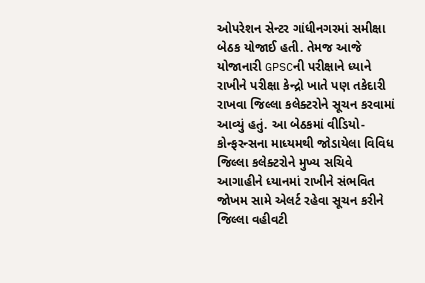ઓપરેશન સેન્ટર ગાંધીનગરમાં સમીક્ષા બેઠક યોજાઈ હતી. તેમજ આજે યોજાનારી GPSCની પરીક્ષાને ધ્યાને રાખીને પરીક્ષા કેન્દ્રો ખાતે પણ તકેદારી રાખવા જિલ્લા કલેક્ટરોને સૂચન કરવામાં આવ્યું હતું. આ બેઠકમાં વીડિયો-કોન્ફરન્સના માધ્યમથી જોડાયેલા વિવિધ જિલ્લા કલેક્ટરોને મુખ્ય સચિવે આગાહીને ધ્યાનમાં રાખીને સંભવિત જોખમ સામે એલર્ટ રહેવા સૂચન કરીને જિલ્લા વહીવટી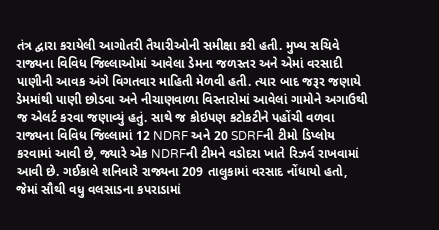તંત્ર દ્વારા કરાયેલી આગોતરી તૈયારીઓની સમીક્ષા કરી હતી. મુખ્ય સચિવે રાજ્યના વિવિધ જિલ્લાઓમાં આવેલા ડેમના જળસ્તર અને એમાં વરસાદી પાણીની આવક અંગે વિગતવાર માહિતી મેળવી હતી. ત્યાર બાદ જરૂર જણાયે ડેમમાંથી પાણી છોડવા અને નીચાણવાળા વિસ્તારોમાં આવેલાં ગામોને અગાઉથી જ એલર્ટ કરવા જણાવ્યું હતું. સાથે જ કોઇપણ કટોકટીને પહોંચી વળવા રાજ્યના વિવિધ જિલ્લામાં 12 NDRF અને 20 SDRFની ટીમો ડિપ્લોય કરવામાં આવી છે, જ્યારે એક NDRFની ટીમને વડોદરા ખાતે રિઝર્વ રાખવામાં આવી છે. ગઈકાલે શનિવારે રાજ્યના 209 તાલુકામાં વરસાદ નોંધાયો હતો, જેમાં સૌથી વધુ વલસાડના કપરાડામાં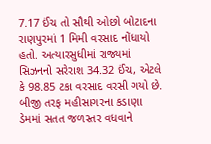7.17 ઈંચ તો સૌથી ઓછો બોટાદના રાણપુરમાં 1 મિમી વરસાદ નોંધાયો હતો. અત્યારસુધીમાં રાજ્યમાં સિઝનનો સરેરાશ 34.32 ઈંચ, એટલે કે 98.85 ટકા વરસાદ વરસી ગયો છે. બીજી તરફ મહીસાગરના કડાણા ડેમમાં સતત જળસ્તર વધવાને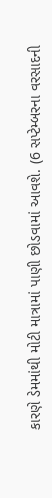કારણે ડેમમાંથી મોટી માત્રામાં પાણી છોડવામાં આવશે. (6 સપ્ટેમ્બરના વરસાદની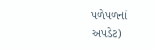પળેપળનાં અપડેટ)